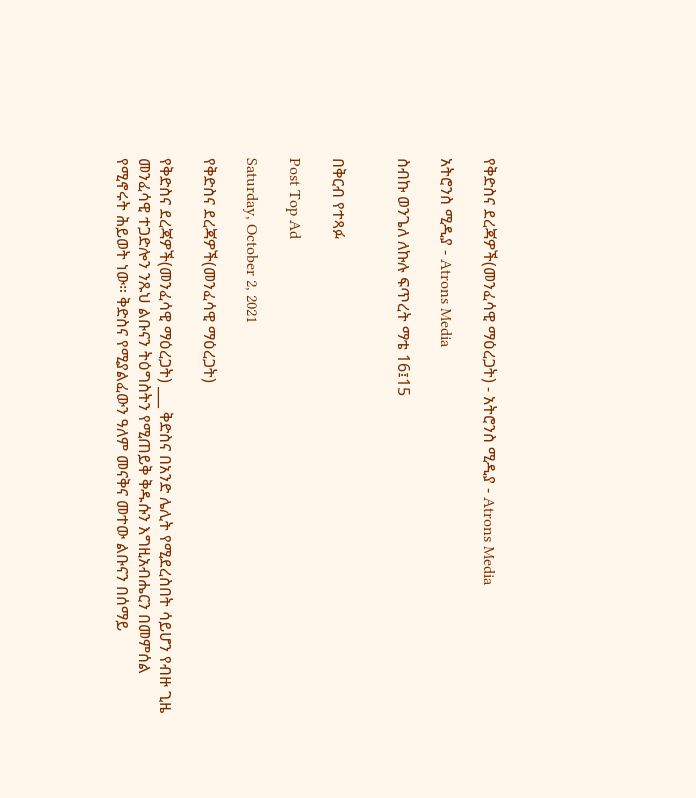የቅድስና ደረጃዎች(መንፈሳዊ ማዕረጋት) - አትሮንስ ሚዲያ - Atrons Media

አትሮንስ ሚዲያ - Atrons Media

ስብኩ ወንጌለ ለኩሉ ፍጥረት ማቴ 16፤15


በቅርብ የተጻፉ

Post Top Ad

Saturday, October 2, 2021

የቅድስና ደረጃዎች(መንፈሳዊ ማዕረጋት)

የቅድስና ደረጃዎች(መንፈሳዊ ማዕረጋት) ___ ቅድስና በአንድ ሌሊት የሚደረስበት ሳይሆን የብዙ ጊዜ መንፈሳዊ ተጋድሎን ንጹህ ልቡናን ትዕግስትን የሚጠይቅ ቅዱሱን እግዚአብሔርን በመምሰል የሚኖሩት ሕይወት ነው። ቅድስና የሚያልፈውን ዓለም መናቅና መተው ልቡናን በሰማይ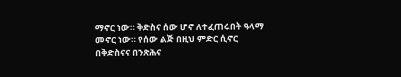ማኖር ነው። ቅድስና ሰው ሆኖ ለተፈጠሩበት ዓላማ መኖር ነው። የሰው ልጅ በዚህ ምድር ሲኖር በቅድስናና በንጽሕና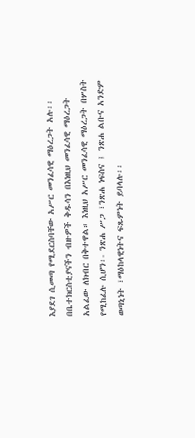እያደገ ሲመጣ የሚደርስባቸው አሥር መንፈሳዊ ማዕረጋት አሉ፡፡ በቤተክርስቲያናችን ብዙዎች ቅዱሳን በእነዚህ መንፈሳዊ ማዕረጋት አልፈው ለክብር በቅተዋል። እነዚህ አሥር መንፈሳዊ ማዕረጋት በሦስት የሚከፈሉ ሲሆን፡- ንጽሐ ሥጋ ፣ንጽሐ ነፍስና ፤ ንጽሐ ልቡና አንድም ወጣኒነት ፣ማዕከላዊነትና ፍጹምነት ይባላሉ፡፡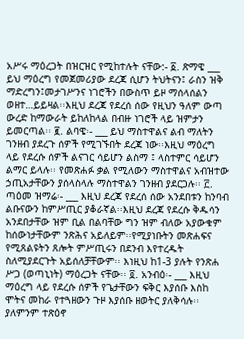አሥሩ ማዕረጋት በዝርዝር የሚከተሉት ናቸው:- ፩. ጽማዌ ___ ይህ ማዕረግ የመጀመሪያው ደረጃ ሲሆን ትህትናን፤ ራስን ዝቅ ማድረግን፤መታገሥንና ነገሮችን በውስጥ ይዞ ማሰላሰልን ወዘተ…ይይዛል፡፡እዚህ ደረጃ የደረሰ ሰው የዚህን ዓለም ውጣ ውረድ ከማውራት ይከለከላል በብዙ ነገሮች ላይ ዝምታን ይመርጣል፡፡ ፪. ልባዌ፡- ___ ይህ ማስተዋልና ልብ ማለትን ገንዘብ ያደረጉ ሰዎች የሚገኙበት ደረጃ ነው፡፡እዚህ ማዕረግ ላይ የደረሱ ሰዎች ልናገር ሳይሆን ልስማ ፤ ላስተምር ሳይሆን ልማር ይላሉ፡፡ የመጽሐፉ ቃል የሚለውን ማስተዋልና አብዝተው ኃጢአታቸውን ያሰላስላሉ ማስተዋልን ገንዘብ ያደርጋሉ፡፡ ፫. ጣዕመ ዝማሬ፡- ___ እዚህ ደረጃ የደረሰ ሰው አንደበቱን ከንባብ ልቡናውን ከምሥጢር ያቆራኛል፡፡እዚህ ደረጃ የደረሱ ቅዱሳን አንደበታቸው ዝም ቢል በልባቸው ግን ዝም ብለው አያውቁም ከሰውነታቸውም ንጽሕና አይለይም፡፡የሚያነቡትን መጽሐፍና የሚጸልዩትን ጸሎት ምሥጢሩን በደንብ እየተረዱት ስለሚያደርጉት አይሰለቻቸውም፡፡ እነዚህ ከ1-3 ያሉት የንጽሐ ሥጋ (ወጣኒነት) ማዕረጋት ናቸው፡፡ ፬. አንብዕ፡- ___ እዚህ ማዕረግ ላይ የደረሱ ሰዎች የጌታቸውን ፍቅር እያሰቡ እስከ ሞትና መከራ የተጓዘውን ጉዞ እያሰቡ ዘወትር ያለቅሳሉ፡፡ ያለምንም ተጽዕኖ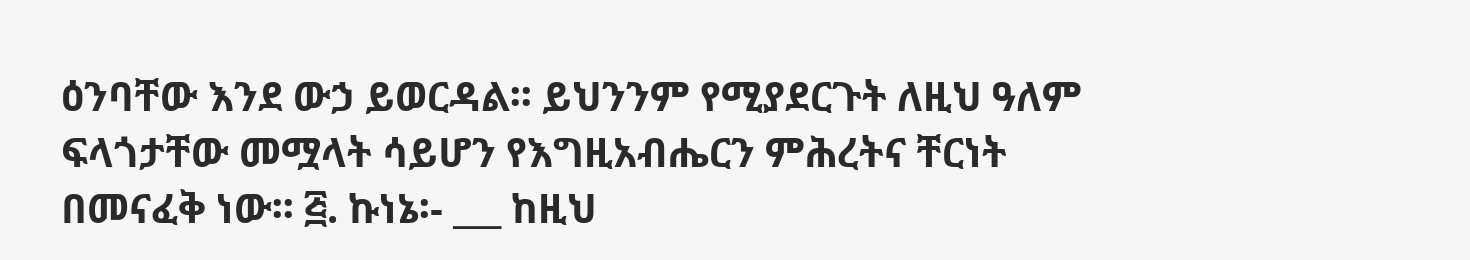ዕንባቸው እንደ ውኃ ይወርዳል፡፡ ይህንንም የሚያደርጉት ለዚህ ዓለም ፍላጎታቸው መሟላት ሳይሆን የእግዚአብሔርን ምሕረትና ቸርነት በመናፈቅ ነው፡፡ ፭. ኩነኔ፡- ___ ከዚህ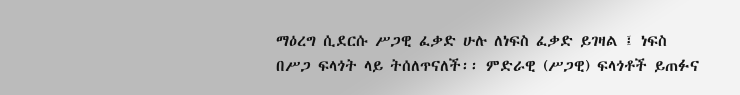ማዕረግ ሲደርሱ ሥጋዊ ፈቃድ ሁሉ ለነፍስ ፈቃድ ይገዛል ፤ ነፍስ በሥጋ ፍላጎት ላይ ትሰለጥናለች፡፡ ምድራዊ (ሥጋዊ) ፍላጎቶች ይጠፉና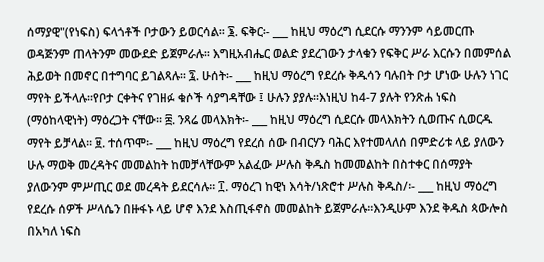ሰማያዊ"(የነፍስ) ፍላጎቶች ቦታውን ይወርሳል፡፡ ፮. ፍቅር፡- ___ ከዚህ ማዕረግ ሲደርሱ ማንንም ሳይመርጡ ወዳጅንም ጠላትንም መውደድ ይጀምራሉ፡፡ እግዚአብሔር ወልድ ያደረገውን ታላቁን የፍቅር ሥራ እርሱን በመምሰል ሕይወት በመኖር በተግባር ይገልጻሉ፡፡ ፯. ሁሰት፡- ___ ከዚህ ማዕረግ የደረሱ ቅዱሳን ባሉበት ቦታ ሆነው ሁሉን ነገር ማየት ይችላሉ፡፡የቦታ ርቀትና የገዘፉ ቁሶች ሳያግዳቸው ፤ ሁሉን ያያሉ፡፡እነዚህ ከ4-7 ያሉት የንጽሐ ነፍስ (ማዕከላዊነት) ማዕረጋት ናቸው፡፡ ፰. ንጻሬ መላእክት፡- ___ ከዚህ ማዕረግ ሲደርሱ መላእክትን ሲወጡና ሲወርዱ ማየት ይቻላል፡፡ ፱. ተሰጥሞ፡- ___ ከዚህ ማዕረግ የደረሰ ሰው በብርሃን ባሕር እየተመላለሰ በምድሪቱ ላይ ያለውን ሁሉ ማወቅ መረዳትና መመልከት ከመቻላቸውም አልፈው ሥሉስ ቅዱስ ከመመልከት በስተቀር በሰማያት ያለውንም ምሥጢር ወደ መረዳት ይደርሳሉ፡፡ ፲. ማዕረገ ከዊነ እሳት/ነጽሮተ ሥሉስ ቅዱስ/፡- ___ ከዚህ ማዕረግ የደረሱ ሰዎች ሥላሴን በዙፋኑ ላይ ሆኖ እንደ እስጢፋኖስ መመልከት ይጀምራሉ፡፡እንዲሁም እንደ ቅዱስ ጳውሎስ በአካለ ነፍስ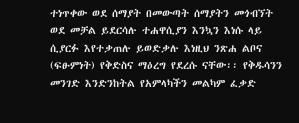ተነጥቀው ወደ ሰማያት በመውጣት ሰማያትን መጎብኘት ወደ መቻል ይደርሳሉ ተሐዋሲያን እንኳን እነሱ ላይ ሲያርፉ እየተቃጠሉ ይወድቃሉ እነዚህ ንጽሐ ልቦና (ፍፁምነት) የቅድስና ማዕረግ የደረሱ ናቸው፡፡ የቅዱሳንን መንገድ እንድንከትል የአምላካችን መልካም ፈቃድ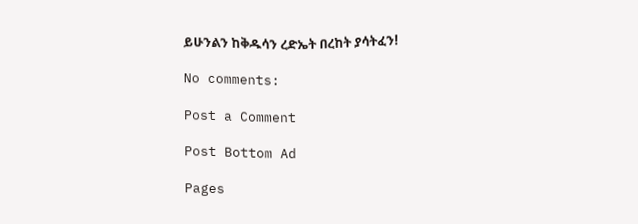ይሁንልን ከቅዱሳን ረድኤት በረከት ያሳትፈን!

No comments:

Post a Comment

Post Bottom Ad

Pages